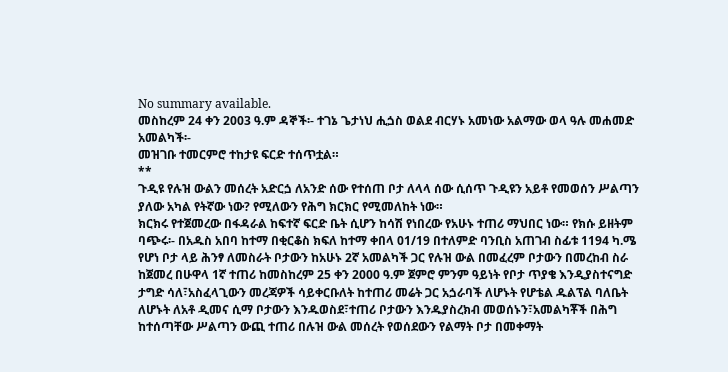No summary available.
መስከረም 24 ቀን 2003 ዓ.ም ዳኞች፡- ተገኔ ጌታነህ ሒጏስ ወልደ ብርሃኑ አመነው አልማው ወላ ዓሉ መሐመድ አመልካች፡-
መዝገቡ ተመርምሮ ተከታዩ ፍርድ ተሰጥቷል።
**
ጉዲዩ የሉዝ ውልን መሰረት አድርጏ ለአንድ ሰው የተሰጠ ቦታ ለላላ ሰው ሲሰጥ ጉዲዩን አይቶ የመወሰን ሥልጣን ያለው አካል የትኛው ነው? የሚለውን የሕግ ክርክር የሚመለከት ነው።
ክርክሩ የተጀመረው በፋዳራል ከፍተኛ ፍርድ ቤት ሲሆን ከሳሽ የነበረው የአሁኑ ተጠሪ ማህበር ነው። የክሱ ይዘትም ባጭሩ፡- በአዱስ አበባ ከተማ በቂርቆስ ክፍለ ከተማ ቀበላ 01/19 በተለምድ ባንቢስ አጠገብ ስፊቱ 1194 ካ.ሜ የሆነ ቦታ ላይ ሕንፃ ለመስራት ቦታውን ከአሁኑ 2ኛ አመልካች ጋር የሉዝ ውል በመፈረም ቦታውን በመረከብ ስራ ከጀመረ በሁዋላ 1ኛ ተጠሪ ከመስከረም 25 ቀን 2000 ዓ.ም ጀምሮ ምንም ዓይነት የቦታ ጥያቄ እንዲያስተናግድ ታግድ ሳለ፣አስፈላጊውን መረጃዎች ሳይቀርቡለት ከተጠሪ መሬት ጋር አጏራባች ለሆኑት የሆቴል ዱልፕል ባለቤት ለሆኑት ለአቶ ዲመና ሲማ ቦታውን እንዱወስደ፣ተጠሪ ቦታውን እንዱያስረክብ መወሰኑን፣አመልካቾች በሕግ ከተሰጣቸው ሥልጣን ውጪ ተጠሪ በሉዝ ውል መሰረት የወሰደውን የልማት ቦታ በመቀማት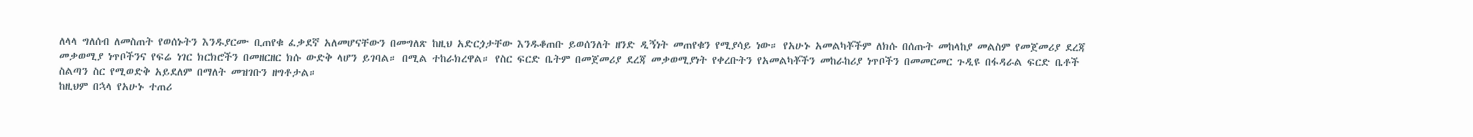ለላላ ግለሰብ ለመስጠት የወሰኑትን እንዱያርሙ ቢጠየቁ ፈቃደኛ አለመሆናቸውን በመግለጽ ከዚህ አድርጏታቸው እንዱቆጠቡ ይወሰንለት ዘንድ ዲኝነት መጠየቁን የሚያሳይ ነው። የአሁኑ አመልካቾችም ለክሱ በሰጡት መከላከያ መልስም የመጀመሪያ ደረጃ መቃወሚያ ነጥቦችንና የፍሬ ነገር ክርክሮችን በመዘርዘር ክሱ ውድቅ ላሆን ይገባል። በሚል ተከራክረዋል። የስር ፍርድ ቤትም በመጀመሪያ ደረጃ መቃወሚያነት የቀረቡትን የአመልካቾችን መከራከሪያ ነጥቦችን በመመርመር ጉዲዩ በፋዳራል ፍርድ ቤቶች ስልጣን ስር የሚወድቅ አይደለም በማለት መዝገቡን ዘግቶታል።
ከዚህም በኋላ የአሁኑ ተጠሪ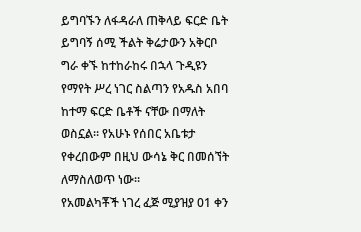ይግባኙን ለፋዳራለ ጠቅላይ ፍርድ ቤት ይግባኝ ሰሚ ችልት ቅሬታውን አቅርቦ ግራ ቀኙ ከተከራከሩ በኋላ ጉዲዩን የማየት ሥረ ነገር ስልጣን የአዱስ አበባ ከተማ ፍርድ ቤቶች ናቸው በማለት ወስኗል። የአሁኑ የሰበር አቤቱታ የቀረበውም በዚህ ውሳኔ ቅር በመሰኘት ለማስለወጥ ነው።
የአመልካቾች ነገረ ፈጅ ሚያዝያ 01 ቀን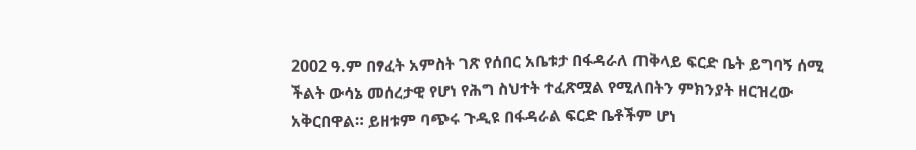2002 ዓ.ም በፃፈት አምስት ገጽ የሰበር አቤቱታ በፋዳራለ ጠቅላይ ፍርድ ቤት ይግባኝ ሰሚ ችልት ውሳኔ መሰረታዊ የሆነ የሕግ ስህተት ተፈጽሟል የሚለበትን ምክንያት ዘርዝረው አቅርበዋል። ይዘቱም ባጭሩ ጉዲዩ በፋዳራል ፍርድ ቤቶችም ሆነ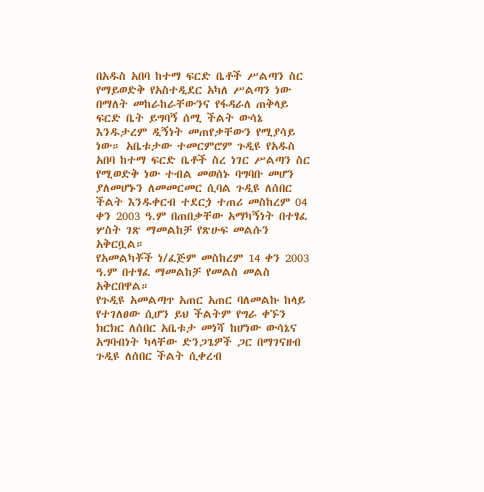በአዱስ አበባ ከተማ ፍርድ ቤቶች ሥልጣን ስር የማይወድቅ የአስተዲደር አካለ ሥልጣን ነው በማለት መከራከራቸውንና የፋዳራለ ጠቅላይ ፍርድ ቤት ይግባኝ ሰሚ ችልት ውሳኔ እንዱታረም ዲኝነት መጠየቃቸውን የሚያሳይ ነው። አቤቱታው ተመርምሮም ጉዲዩ የአዱስ አበባ ከተማ ፍርድ ቤቶች ስረ ነገር ሥልጣን ስር የሚወድቅ ነው ተብል መወሰኑ ባግባቡ መሆን ያለመሆኑን ለመመርመር ሲባል ጉዲዩ ለሰበር ችልት እንዱቀርብ ተደርጏ ተጠሪ መስከረም 04 ቀን 2003 ዓ.ም በጠበቃቸው አማካኝነት በተፃፈ ሦስት ገጽ ማመልከቻ የጽሁፍ መልሱን አቅርቧል።
የአመልካቾች ነ/ፈጅም መስከረም 14 ቀን 2003 ዓ.ም በተፃፈ ማመልከቻ የመልስ መልስ አቅርበዋል።
የጉዲዩ አመልጣጥ አጠር አጠር ባለመልኩ ከላይ የተገለፀው ሲሆን ይህ ችልትም የግራ ቀኙን ክርክር ለሰበር አቤቱታ መነሻ ከሆነው ውሳኔና አግባብነት ካላቸው ድንጋጌዎች ጋር በማገናዘብ ጉዲዩ ለሰበር ችልት ሲቀረብ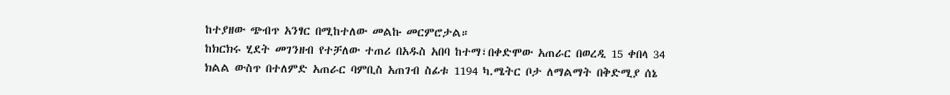ከተያዘው ጭብጥ አንፃር በሚከተለው መልኩ መርምሮታል።
ከክርክሩ ሂደት መገንዘብ የተቻለው ተጠሪ በአዱስ አበባ ከተማ፣በቀድሞው አጠራር በወረዲ 15 ቀበላ 34 ክልል ውስጥ በተለምድ አጠራር ባምቢስ አጠገብ ስፊቱ 1194 ካ.ሜትር ቦታ ለማልማት በቅድሚያ ሰኔ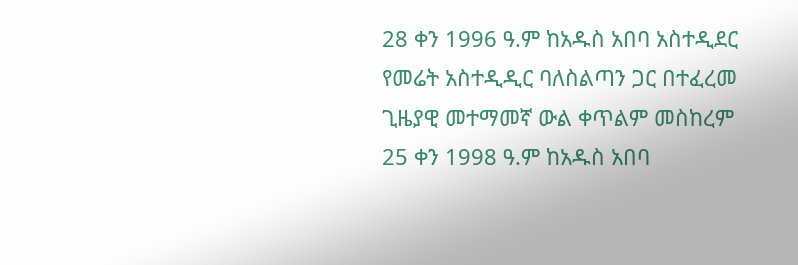28 ቀን 1996 ዓ.ም ከአዱስ አበባ አስተዲደር የመሬት አስተዲዲር ባለስልጣን ጋር በተፈረመ ጊዜያዊ መተማመኛ ውል ቀጥልም መስከረም 25 ቀን 1998 ዓ.ም ከአዱስ አበባ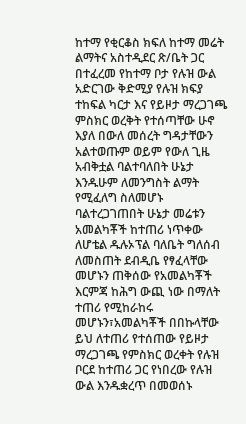ከተማ የቂርቆስ ክፍለ ከተማ መሬት ልማትና አስተዲደር ጽ/ቤት ጋር በተፈረመ የከተማ ቦታ የሉዝ ውል አድርገው ቅድሚያ የሉዝ ክፍያ ተከፍል ካርታ እና የይዞታ ማረጋገጫ ምስክር ወረቅት የተሰጣቸው ሁኖ እያለ በውለ መሰረት ግዳታቸውን አልተወጡም ወይም የውለ ጊዜ አብቅቷል ባልተባለበት ሁኔታ እንዱሁም ለመንግስት ልማት የሚፈለግ ስለመሆኑ ባልተረጋገጠበት ሁኔታ መሬቱን አመልካቾች ከተጠሪ ነጥቀው ለሆቴል ዱሉኦፕል ባለቤት ግለሰብ ለመስጠት ደብዲቤ የፃፈላቸው መሆኑን ጠቅሰው የአመልካቾች እርምጃ ከሕግ ውጪ ነው በማለት ተጠሪ የሚከራከሩ መሆኑን፣አመልካቾች በበኩላቸው ይህ ለተጠሪ የተሰጠው የይዞታ ማረጋገጫ የምስክር ወረቀት የሉዝ ቦርደ ከተጠሪ ጋር የነበረው የሉዝ ውል እንዱቋረጥ በመወሰኑ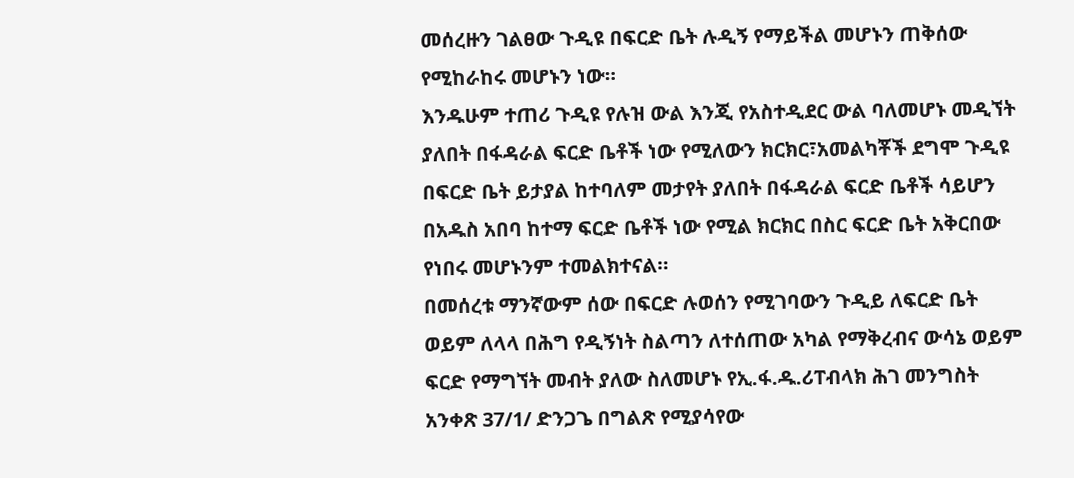መሰረዙን ገልፀው ጉዲዩ በፍርድ ቤት ሉዲኝ የማይችል መሆኑን ጠቅሰው የሚከራከሩ መሆኑን ነው።
እንዱሁም ተጠሪ ጉዲዩ የሉዝ ውል እንጂ የአስተዲደር ውል ባለመሆኑ መዲኘት ያለበት በፋዳራል ፍርድ ቤቶች ነው የሚለውን ክርክር፣አመልካቾች ደግሞ ጉዲዩ በፍርድ ቤት ይታያል ከተባለም መታየት ያለበት በፋዳራል ፍርድ ቤቶች ሳይሆን በአዱስ አበባ ከተማ ፍርድ ቤቶች ነው የሚል ክርክር በስር ፍርድ ቤት አቅርበው የነበሩ መሆኑንም ተመልክተናል።
በመሰረቱ ማንኛውም ሰው በፍርድ ሉወሰን የሚገባውን ጉዲይ ለፍርድ ቤት ወይም ለላላ በሕግ የዲኝነት ስልጣን ለተሰጠው አካል የማቅረብና ውሳኔ ወይም ፍርድ የማግኘት መብት ያለው ስለመሆኑ የኢ.ፋ.ዱ.ሪፐብላክ ሕገ መንግስት አንቀጽ 37/1/ ድንጋጌ በግልጽ የሚያሳየው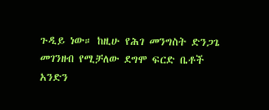ጉዲይ ነው። ከዚሁ የሕገ መንግስት ድንጋጌ መገንዘብ የሚቻለው ደግሞ ፍርድ ቤቶች አንድን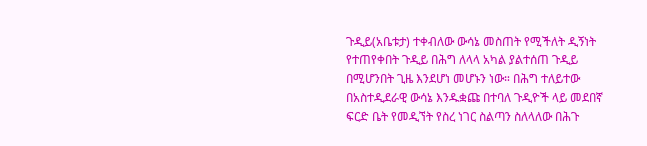ጉዲይ(አቤቱታ) ተቀብለው ውሳኔ መስጠት የሚችለት ዲኝነት የተጠየቀበት ጉዲይ በሕግ ለላላ አካል ያልተሰጠ ጉዲይ በሚሆንበት ጊዜ እንደሆነ መሆኑን ነው። በሕግ ተለይተው በአስተዲደራዊ ውሳኔ እንዱቋጩ በተባለ ጉዲዮች ላይ መደበኛ ፍርድ ቤት የመዲኘት የስረ ነገር ስልጣን ስለላለው በሕጉ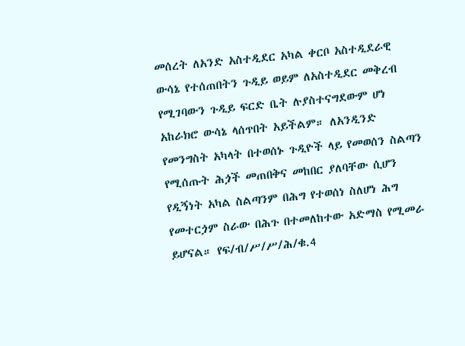መሰረት ለአንድ አስተዲደር አካል ቀርቦ አስተዲደራዊ ውሳኔ የተሰጠበትን ጉዲይ ወይም ለአስተዲደር መቅረብ የሚገባውን ጉዲይ ፍርድ ቤት ሉያስተናግደውም ሆነ አከራክሮ ውሳኔ ላሰጥበት አይችልም። ለአንዲንድ የመንግስት አካላት በተወሰኑ ጉዲዮች ላይ የመወሰን ስልጣን የሚሰጡት ሕጏች መጠበቅና መከበር ያለባቸው ሲሆን የዲኝነት አካል ስልጣንም በሕግ የተወሰነ ስለሆነ ሕግ የመተርጏም ስራው በሕጉ በተመለከተው አድማስ የሚመራ ይሆናል። የፍ/ብ/ሥ/ሥ/ሕ/ቁ.4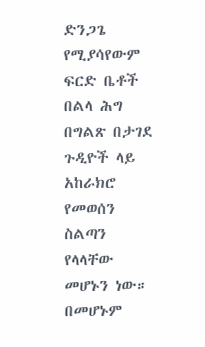ድንጋጌ የሚያሳየውም ፍርድ ቤቶች በልላ ሕግ በግልጽ በታገደ ጉዲዮች ላይ አከራክሮ የመወሰን ስልጣን የላላቸው መሆኑን ነው። በመሆኑም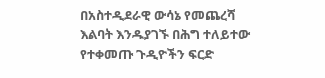በአስተዲደራዊ ውሳኔ የመጨረሻ እልባት እንዱያገኙ በሕግ ተለይተው የተቀመጡ ጉዲዮችን ፍርድ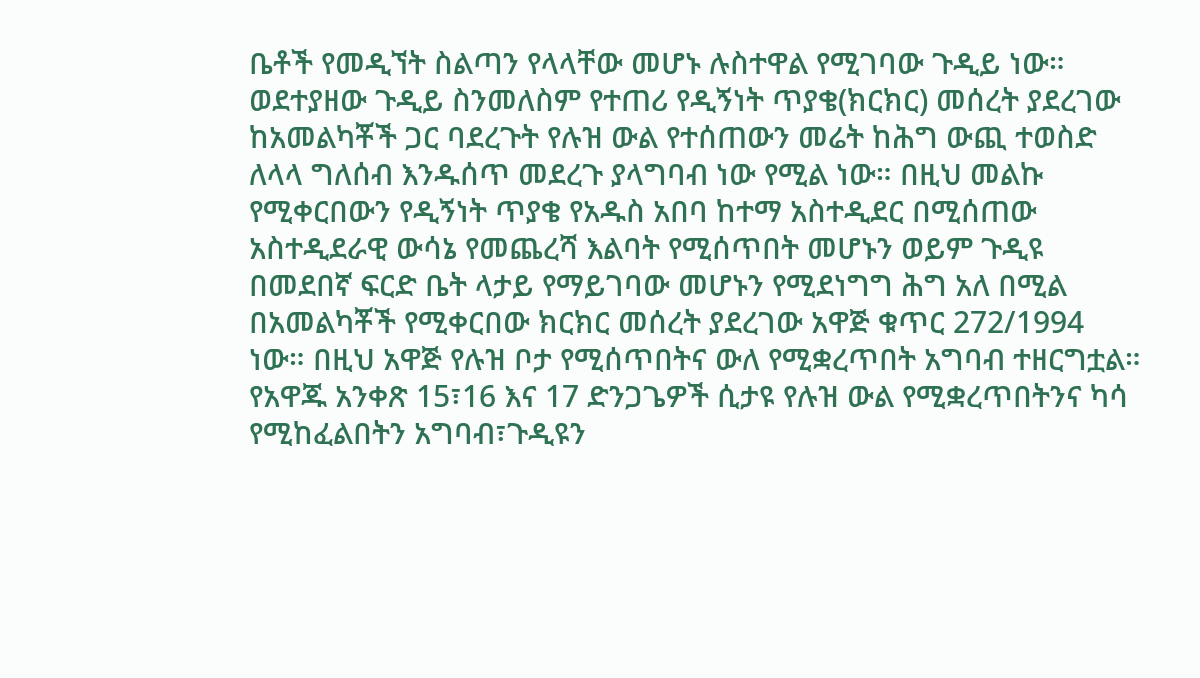ቤቶች የመዲኘት ስልጣን የላላቸው መሆኑ ሉስተዋል የሚገባው ጉዲይ ነው።
ወደተያዘው ጉዲይ ስንመለስም የተጠሪ የዲኝነት ጥያቄ(ክርክር) መሰረት ያደረገው ከአመልካቾች ጋር ባደረጉት የሉዝ ውል የተሰጠውን መሬት ከሕግ ውጪ ተወስድ ለላላ ግለሰብ እንዱሰጥ መደረጉ ያላግባብ ነው የሚል ነው። በዚህ መልኩ የሚቀርበውን የዲኝነት ጥያቄ የአዱስ አበባ ከተማ አስተዲደር በሚሰጠው አስተዲደራዊ ውሳኔ የመጨረሻ እልባት የሚሰጥበት መሆኑን ወይም ጉዲዩ በመደበኛ ፍርድ ቤት ላታይ የማይገባው መሆኑን የሚደነግግ ሕግ አለ በሚል በአመልካቾች የሚቀርበው ክርክር መሰረት ያደረገው አዋጅ ቁጥር 272/1994 ነው። በዚህ አዋጅ የሉዝ ቦታ የሚሰጥበትና ውለ የሚቋረጥበት አግባብ ተዘርግቷል። የአዋጁ አንቀጽ 15፣16 እና 17 ድንጋጌዎች ሲታዩ የሉዝ ውል የሚቋረጥበትንና ካሳ የሚከፈልበትን አግባብ፣ጉዲዩን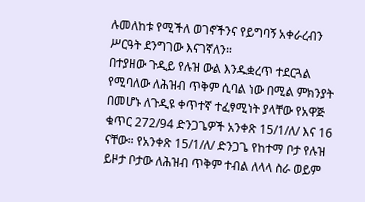ሉመለከቱ የሚችለ ወገኖችንና የይግባኝ አቀራረብን ሥርዓት ደንግገው እናገኛለን።
በተያዘው ጉዲይ የሉዝ ውል እንዱቋረጥ ተደርጓል የሚባለው ለሕዝብ ጥቅም ሲባል ነው በሚል ምክንያት በመሆኑ ለጉዲዩ ቀጥተኛ ተፈፃሚነት ያላቸው የአዋጅ ቁጥር 272/94 ድንጋጌዎች አንቀጽ 15/1/ለ/ እና 16 ናቸው። የአንቀጽ 15/1/ለ/ ድንጋጌ የከተማ ቦታ የሉዝ ይዞታ ቦታው ለሕዝብ ጥቅም ተብል ለላላ ስራ ወይም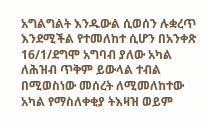አግልግልት እንዱውል ሲወሰን ሉቋረጥ እንደሚችል የተመለከተ ሲሆን በአንቀጽ 16/1/ደግሞ አግባብ ያለው አካል ለሕዝብ ጥቅም ይውላል ተብል በሚወስነው መሰረት ለሚመለከተው አካል የማስለቀቂያ ትእዛዝ ወይም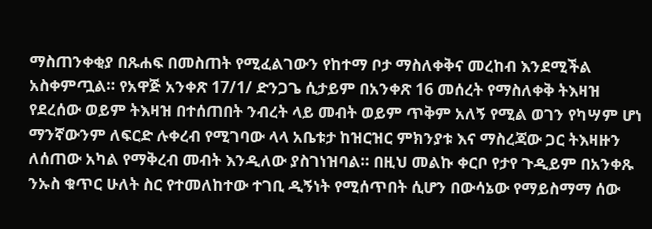ማስጠንቀቂያ በጹሐፍ በመስጠት የሚፈልገውን የከተማ ቦታ ማስለቀቅና መረከብ እንደሚችል አስቀምጧል። የአዋጅ አንቀጽ 17/1/ ድንጋጌ ሲታይም በአንቀጽ 16 መሰረት የማስለቀቅ ትእዛዝ የደረሰው ወይም ትእዛዝ በተሰጠበት ንብረት ላይ መብት ወይም ጥቅም አለኝ የሚል ወገን የካሣም ሆነ ማንኛውንም ለፍርድ ሉቀረብ የሚገባው ላላ አቤቱታ ከዝርዝር ምክንያቱ እና ማስረጃው ጋር ትእዛዙን ለሰጠው አካል የማቅረብ መብት እንዲለው ያስገነዝባል። በዚህ መልኩ ቀርቦ የታየ ጉዲይም በአንቀጹ ንኡስ ቁጥር ሁለት ስር የተመለከተው ተገቢ ዲኝነት የሚሰጥበት ሲሆን በውሳኔው የማይስማማ ሰው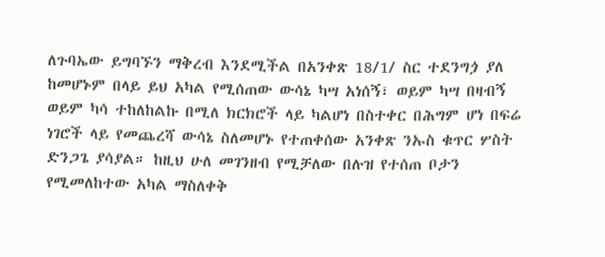ለጉባኤው ይግባኙን ማቅረብ እንደሚችል በአንቀጽ 18/1/ ስር ተደንግጏ ያለ ከመሆኑም በላይ ይህ አካል የሚሰጠው ውሳኔ ካሣ አነሰኝ፣ ወይም ካሣ በዛብኝ ወይም ካሳ ተከለከልኩ በሚለ ክርክሮች ላይ ካልሆነ በስተቀር በሕግም ሆነ በፍሬ ነገሮች ላይ የመጨረሻ ውሳኔ ስለመሆኑ የተጠቀሰው አንቀጽ ንኡስ ቁጥር ሦስት ድንጋጌ ያሳያል። ከዚህ ሁለ መገንዘብ የሚቻለው በሉዝ የተሰጠ ቦታን የሚመለከተው አካል ማስለቀቅ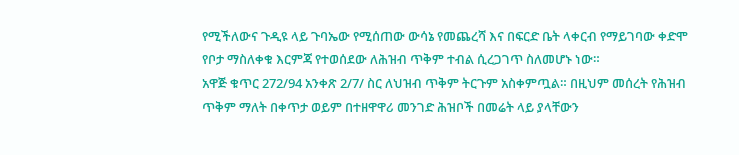የሚችለውና ጉዲዩ ላይ ጉባኤው የሚሰጠው ውሳኔ የመጨረሻ እና በፍርድ ቤት ላቀርብ የማይገባው ቀድሞ የቦታ ማስለቀቁ እርምጃ የተወሰደው ለሕዝብ ጥቅም ተብል ሲረጋገጥ ስለመሆኑ ነው።
አዋጅ ቁጥር 272/94 አንቀጽ 2/7/ ስር ለህዝብ ጥቅም ትርጉም አስቀምጧል። በዚህም መሰረት የሕዝብ ጥቅም ማለት በቀጥታ ወይም በተዘዋዋሪ መንገድ ሕዝቦች በመሬት ላይ ያላቸውን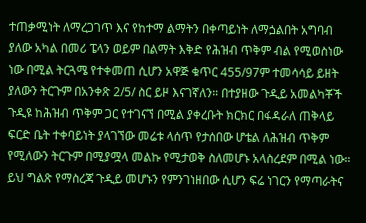ተጠቃሚነት ለማረጋገጥ እና የከተማ ልማትን በቀጣይነት ለማጏልበት አግባብ ያለው አካል በመሪ ፔላን ወይም በልማት እቅድ የሕዝብ ጥቅም ብል የሚወስነው ነው በሚል ትርጓሜ የተቀመጠ ሲሆን አዋጅ ቁጥር 455/97ም ተመሳሳይ ይዘት ያለውን ትርጉም በአንቀጽ 2/5/ ስር ይዞ እናገኛለን። በተያዘው ጉዲይ አመልካቾች ጉዲዩ ከሕዝብ ጥቅም ጋር የተገናኘ በሚል ያቀረቡት ክርክር በፋዳራለ ጠቅላይ ፍርድ ቤት ተቀባይነት ያላገኘው መሬቱ ላሰጥ የታሰበው ሆቴል ለሕዝብ ጥቅም የሚለውን ትርጉም በሚያሟላ መልኩ የሚታወቅ ስለመሆኑ አላስረደም በሚል ነው። ይህ ግልጽ የማስረጃ ጉዲይ መሆኑን የምንገነዘበው ሲሆን ፍሬ ነገርን የማጣራትና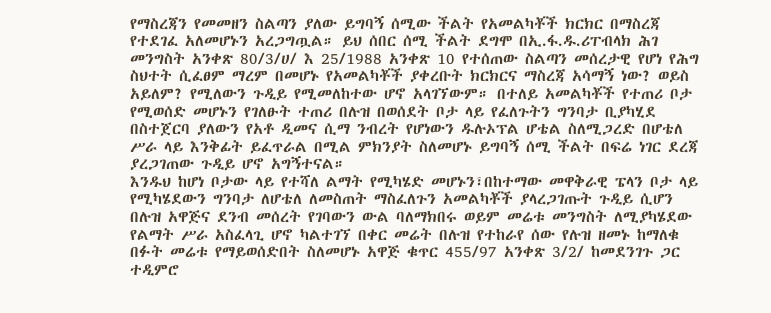የማስረጃን የመመዘን ስልጣን ያለው ይግባኝ ሰሚው ችልት የአመልካቾች ክርክር በማስረጃ የተደገፈ አለመሆኑን አረጋግጧል። ይህ ሰበር ሰሚ ችልት ደግሞ በኢ.ፋ.ዱ.ሪፐብላክ ሕገ መንግስት አንቀጽ 80/3/ሀ/ እ 25/1988 አንቀጽ 10 የተሰጠው ስልጣን መሰረታዊ የሆነ የሕግ ስህተት ሲፈፀም ማረም በመሆኑ የአመልካቾች ያቀረቡት ክርክርና ማስረጃ አሳማኝ ነው? ወይስ አይለም? የሚለውን ጉዲይ የሚመለከተው ሆኖ አላገኘውም። በተለይ አመልካቾች የተጠሪ ቦታ የሚወሰድ መሆኑን የገለፁት ተጠሪ በሉዝ በወሰደት ቦታ ላይ የፈለጉትን ግንባታ ቢያካሂደ በስተጀርባ ያለውን የአቶ ዲመና ሲማ ንብረት የሆነውን ዱሉኦፕል ሆቴል ስለሚጋረድ በሆቴለ ሥራ ላይ እንቅፊት ይፈጥራል በሚል ምክንያት ስለመሆኑ ይግባኝ ሰሚ ችልት በፍሬ ነገር ደረጃ ያረጋገጠው ጉዲይ ሆኖ አግኝተናል።
እንዱህ ከሆነ ቦታው ላይ የተሻለ ልማት የሚካሄድ መሆኑን፣በከተማው መዋቅራዊ ፔላን ቦታ ላይ የሚካሄደውን ግንባታ ለሆቴለ ለመስጠት ማስፈለጉን አመልካቾች ያላረጋገጡት ጉዲይ ሲሆን በሉዝ አዋጅና ደንብ መሰረት የገባውን ውል ባለማክበሩ ወይም መሬቱ መንግስት ለሚያካሄደው የልማት ሥራ አስፈላጊ ሆኖ ካልተገኘ በቀር መሬት በሉዝ የተከራየ ሰው የሉዝ ዘመኑ ከማለቁ በፉት መሬቱ የማይወሰድበት ስለመሆኑ አዋጅ ቁጥር 455/97 አንቀጽ 3/2/ ከመደንገጉ ጋር ተዲምሮ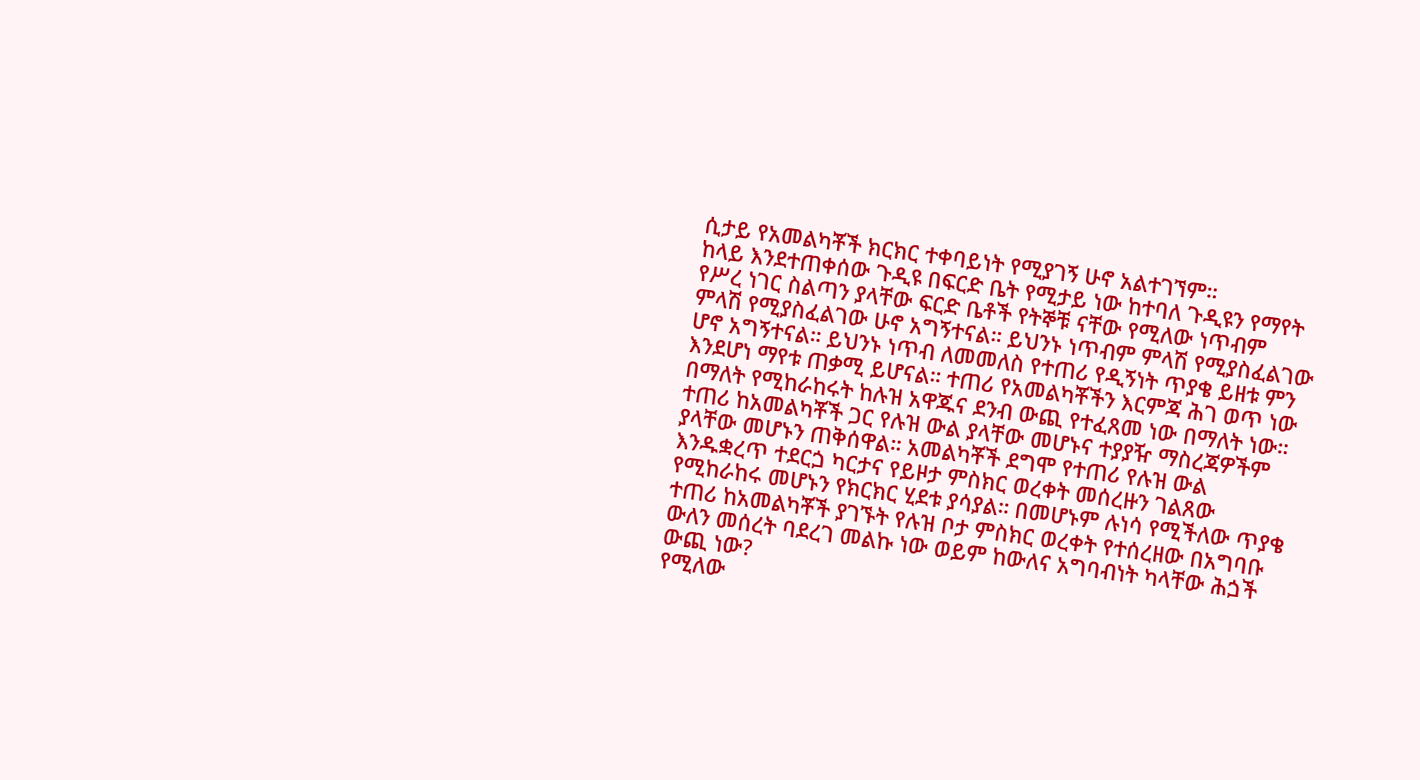ሲታይ የአመልካቾች ክርክር ተቀባይነት የሚያገኝ ሁኖ አልተገኘም።
ከላይ እንደተጠቀሰው ጉዲዩ በፍርድ ቤት የሚታይ ነው ከተባለ ጉዲዩን የማየት የሥረ ነገር ስልጣን ያላቸው ፍርድ ቤቶች የትኞቹ ናቸው የሚለው ነጥብም ምላሽ የሚያስፈልገው ሁኖ አግኝተናል። ይህንኑ ነጥብም ምላሽ የሚያስፈልገው ሆኖ አግኝተናል። ይህንኑ ነጥብ ለመመለስ የተጠሪ የዲኝነት ጥያቄ ይዘቱ ምን እንደሆነ ማየቱ ጠቃሚ ይሆናል። ተጠሪ የአመልካቾችን እርምጃ ሕገ ወጥ ነው በማለት የሚከራከሩት ከሉዝ አዋጁና ደንብ ውጪ የተፈጸመ ነው በማለት ነው።
ተጠሪ ከአመልካቾች ጋር የሉዝ ውል ያላቸው መሆኑና ተያያዥ ማስረጃዎችም ያላቸው መሆኑን ጠቅሰዋል። አመልካቾች ደግሞ የተጠሪ የሉዝ ውል እንዱቋረጥ ተደርጏ ካርታና የይዞታ ምስክር ወረቀት መሰረዙን ገልጸው የሚከራከሩ መሆኑን የክርክር ሂደቱ ያሳያል። በመሆኑም ሉነሳ የሚችለው ጥያቄ ተጠሪ ከአመልካቾች ያገኙት የሉዝ ቦታ ምስክር ወረቀት የተሰረዘው በአግባቡ ውለን መሰረት ባደረገ መልኩ ነው ወይም ከውለና አግባብነት ካላቸው ሕጏች ውጪ ነው?
የሚለው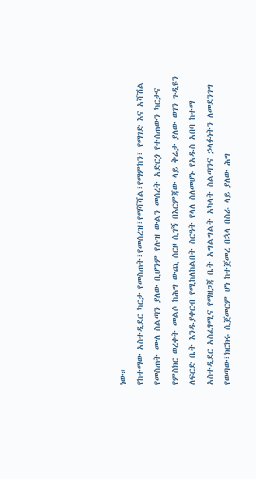ነው።
የከተማው አስተዲደር ካርታ የመስጠት፣የመሰረዝ፣የማሻሻል፣የማምከን፣ የማገድ እና አሻሽል የመስጠት ሙለ ስልጣን ያለው ቢሆንም የሉዝ ውልን መሰረት አድርጏ የተሰጠውን ካርታና የምስክር ወረቀት መልሶ ከሕግ ውጪ ሰርዞ ሲገኝ በእርምጃው ላይ ቅሬታ ያለው ወገን ጉዲዩን ለፍርድ ቤት እንዱያቀርብ የሚከለከልበት ስርዓት የላለ ስለመሆኑ የአዱስ አበባ ከተማ አስተዲደር አስፈፃሚና የማዘጋጃ ቤት አግልግልት አካላት ስልጣንና ኃላፉነትን ለመደንገግ የወጣው፣ክርክሩ ሲጀመርም ሆነ ከተጀመረ በኋላ በስራ ላይ ያለው ሕግ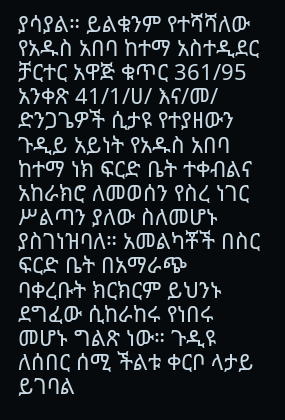ያሳያል። ይልቁንም የተሻሻለው የአዱስ አበባ ከተማ አስተዲደር ቻርተር አዋጅ ቁጥር 361/95 አንቀጽ 41/1/ሀ/ እና/መ/ ድንጋጌዎች ሲታዩ የተያዘውን ጉዲይ አይነት የአዱስ አበባ ከተማ ነክ ፍርድ ቤት ተቀብልና አከራክሮ ለመወሰን የስረ ነገር ሥልጣን ያለው ስለመሆኑ ያስገነዝባለ። አመልካቾች በስር ፍርድ ቤት በአማራጭ ባቀረቡት ክርክርም ይህንኑ ደግፈው ሲከራከሩ የነበሩ መሆኑ ግልጽ ነው። ጉዲዩ ለሰበር ሰሚ ችልቱ ቀርቦ ላታይ ይገባል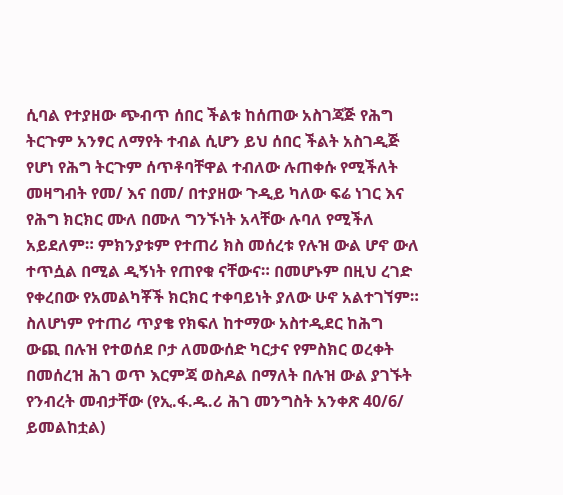ሲባል የተያዘው ጭብጥ ሰበር ችልቱ ከሰጠው አስገጃጅ የሕግ ትርጉም አንፃር ለማየት ተብል ሲሆን ይህ ሰበር ችልት አስገዲጅ የሆነ የሕግ ትርጉም ሰጥቶባቸዋል ተብለው ሉጠቀሱ የሚችለት መዛግብት የመ/ እና በመ/ በተያዘው ጉዲይ ካለው ፍሬ ነገር እና የሕግ ክርክር ሙለ በሙለ ግንኙነት አላቸው ሉባለ የሚችለ አይደለም። ምክንያቱም የተጠሪ ክስ መሰረቱ የሉዝ ውል ሆኖ ውለ ተጥሷል በሚል ዲኝነት የጠየቁ ናቸውና። በመሆኑም በዚህ ረገድ የቀረበው የአመልካቾች ክርክር ተቀባይነት ያለው ሁኖ አልተገኘም። ስለሆነም የተጠሪ ጥያቄ የክፍለ ከተማው አስተዲደር ከሕግ ውጪ በሉዝ የተወሰደ ቦታ ለመውሰድ ካርታና የምስክር ወረቀት በመሰረዝ ሕገ ወጥ እርምጃ ወስዶል በማለት በሉዝ ውል ያገኙት የንብረት መብታቸው (የኢ.ፋ.ዱ.ሪ ሕገ መንግስት አንቀጽ 40/6/ ይመልከቷል)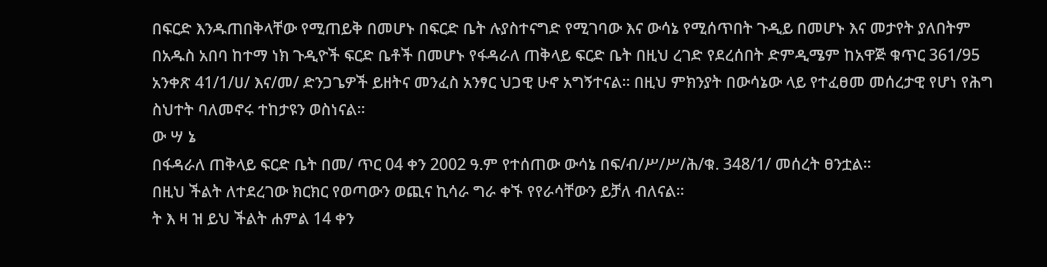በፍርድ እንዱጠበቅላቸው የሚጠይቅ በመሆኑ በፍርድ ቤት ሉያስተናግድ የሚገባው እና ውሳኔ የሚሰጥበት ጉዲይ በመሆኑ እና መታየት ያለበትም በአዱስ አበባ ከተማ ነክ ጉዲዮች ፍርድ ቤቶች በመሆኑ የፋዳራለ ጠቅላይ ፍርድ ቤት በዚህ ረገድ የደረሰበት ድምዲሜም ከአዋጅ ቁጥር 361/95 አንቀጽ 41/1/ሀ/ እና/መ/ ድንጋጌዎች ይዘትና መንፈስ አንፃር ህጋዊ ሁኖ አግኝተናል። በዚህ ምክንያት በውሳኔው ላይ የተፈፀመ መሰረታዊ የሆነ የሕግ ስህተት ባለመኖሩ ተከታዩን ወስነናል።
ው ሣ ኔ
በፋዳራለ ጠቅላይ ፍርድ ቤት በመ/ ጥር 04 ቀን 2002 ዓ.ም የተሰጠው ውሳኔ በፍ/ብ/ሥ/ሥ/ሕ/ቁ. 348/1/ መሰረት ፀንቷል።
በዚህ ችልት ለተደረገው ክርክር የወጣውን ወጪና ኪሳራ ግራ ቀኙ የየራሳቸውን ይቻለ ብለናል።
ት እ ዛ ዝ ይህ ችልት ሐምል 14 ቀን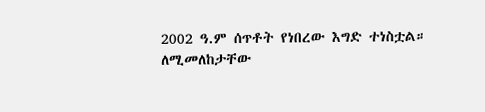2002 ዓ.ም ሰጥቶት የነበረው እግድ ተነስቷል።
ለሚመለከታቸው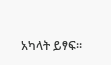አካላት ይፃፍ።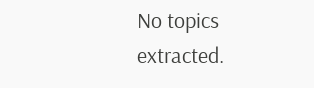No topics extracted.